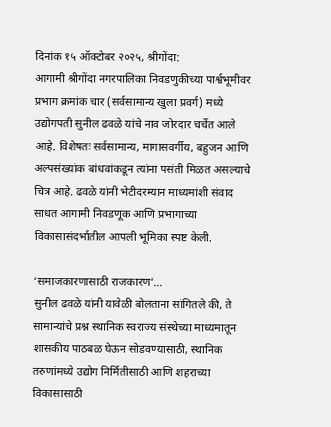दिनांक १५ ऑक्टोबर २०२५, श्रीगोंदा:
आगामी श्रीगोंदा नगरपालिका निवडणुकीच्या पार्श्वभूमीवर प्रभाग क्रमांक चार (सर्वसामान्य खुला प्रवर्ग) मध्ये उद्योगपती सुनील ढवळे यांचे नाव जोरदार चर्चेत आले आहे. विशेषतः सर्वसामान्य, मागासवर्गीय, बहुजन आणि अल्पसंख्यांक बांधवांकडून त्यांना पसंती मिळत असल्याचे चित्र आहे. ढवळे यांनी भेटीदरम्यान माध्यमांशी संवाद साधत आगामी निवडणूक आणि प्रभागाच्या विकासासंदर्भातील आपली भूमिका स्पष्ट केली.

‘समाजकारणासाठी राजकारण’…
सुनील ढवळे यांनी यावेळी बोलताना सांगितले की, ते सामान्यांचे प्रश्न स्थानिक स्वराज्य संस्थेच्या माध्यमातून शासकीय पाठबळ घेऊन सोडवण्यासाठी, स्थानिक तरुणांमध्ये उद्योग निर्मितीसाठी आणि शहराच्या विकासासाठी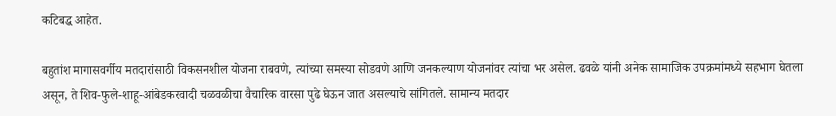कटिबद्ध आहेत.

बहुतांश मागासवर्गीय मतदारांसाठी विकसनशील योजना राबवणे, त्यांच्या समस्या सोडवणे आणि जनकल्याण योजनांवर त्यांचा भर असेल. ढवळे यांनी अनेक सामाजिक उपक्रमांमध्ये सहभाग घेतला असून, ते शिव-फुले-शाहू-आंबेडकरवादी चळवळीचा वैचारिक वारसा पुढे घेऊन जात असल्याचे सांगितले. सामान्य मतदार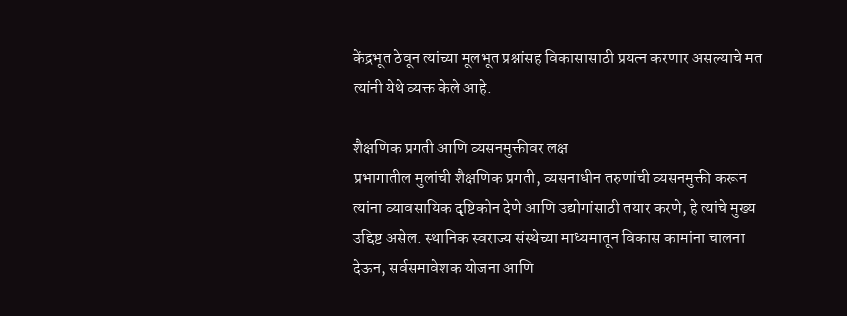केंद्रभूत ठेवून त्यांच्या मूलभूत प्रश्नांसह विकासासाठी प्रयत्न करणार असल्याचे मत त्यांनी येथे व्यक्त केले आहे.

शैक्षणिक प्रगती आणि व्यसनमुक्तीवर लक्ष
प्रभागातील मुलांची शैक्षणिक प्रगती, व्यसनाधीन तरुणांची व्यसनमुक्ती करून त्यांना व्यावसायिक दृष्टिकोन देणे आणि उद्योगांसाठी तयार करणे, हे त्यांचे मुख्य उद्दिष्ट असेल. स्थानिक स्वराज्य संस्थेच्या माध्यमातून विकास कामांना चालना देऊन, सर्वसमावेशक योजना आणि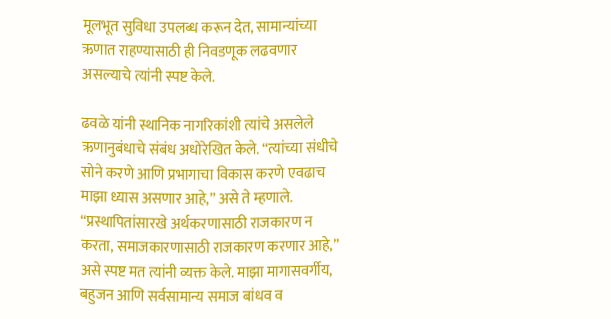मूलभूत सुविधा उपलब्ध करून देत, सामान्यांच्या ऋणात राहण्यासाठी ही निवडणूक लढवणार असल्याचे त्यांनी स्पष्ट केले.

ढवळे यांनी स्थानिक नागरिकांशी त्यांचे असलेले ऋणानुबंधाचे संबंध अधोरेखित केले. “त्यांच्या संधीचे सोने करणे आणि प्रभागाचा विकास करणे एवढाच माझा ध्यास असणार आहे,” असे ते म्हणाले. “प्रस्थापितांसारखे अर्थकरणासाठी राजकारण न करता, समाजकारणासाठी राजकारण करणार आहे,” असे स्पष्ट मत त्यांनी व्यक्त केले. माझा मागासवर्गीय, बहुजन आणि सर्वसामान्य समाज बांधव व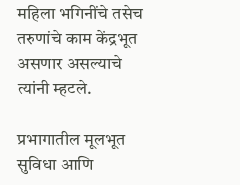महिला भगिनींचे तसेच तरुणांचे काम केंद्रभूत असणार असल्याचे त्यांनी म्हटले.

प्रभागातील मूलभूत सुविधा आणि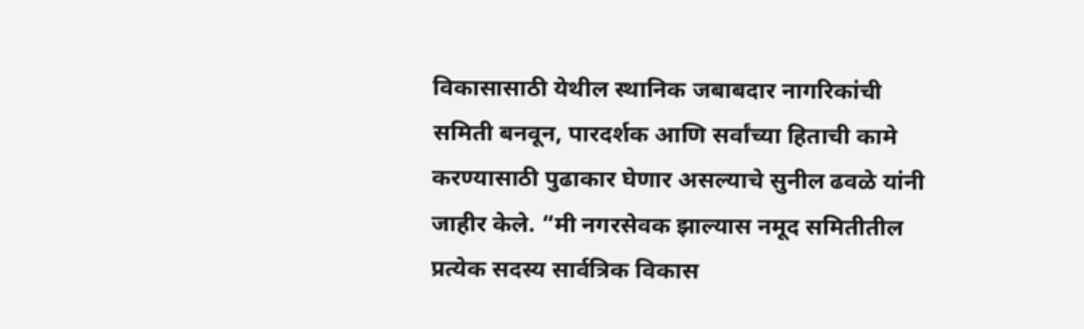विकासासाठी येथील स्थानिक जबाबदार नागरिकांची समिती बनवून, पारदर्शक आणि सर्वांच्या हिताची कामे करण्यासाठी पुढाकार घेणार असल्याचे सुनील ढवळे यांनी जाहीर केले. “मी नगरसेवक झाल्यास नमूद समितीतील प्रत्येक सदस्य सार्वत्रिक विकास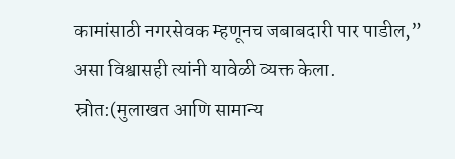कामांसाठी नगरसेवक म्हणूनच जबाबदारी पार पाडील,” असा विश्वासही त्यांनी यावेळी व्यक्त केला.
स्रोत:(मुलाखत आणि सामान्य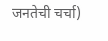जनतेची चर्चा)